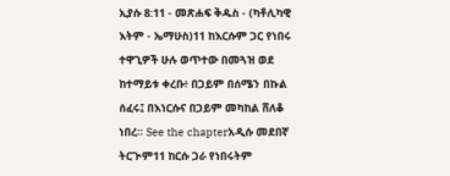ኢያሱ 8:11 - መጽሐፍ ቅዱስ - (ካቶሊካዊ እትም - ኤማሁስ)11 ከእርሱም ጋር የነበሩ ተዋጊዎች ሁሉ ወጥተው በመጓዝ ወደ ከተማይቱ ቀረቡ፥ በጋይም በሰሜን በኩል ሰፈሩ፤ በእነርሱና በጋይም መካከል ሸለቆ ነበረ። See the chapterአዲሱ መደበኛ ትርጒም11 ከርሱ ጋራ የነበሩትም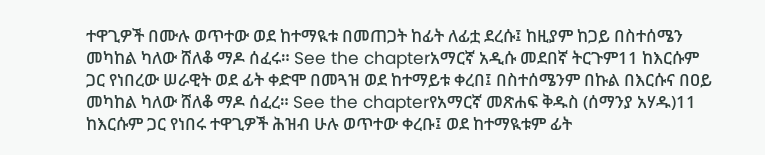ተዋጊዎች በሙሉ ወጥተው ወደ ከተማዪቱ በመጠጋት ከፊት ለፊቷ ደረሱ፤ ከዚያም ከጋይ በስተሰሜን መካከል ካለው ሸለቆ ማዶ ሰፈሩ። See the chapterአማርኛ አዲሱ መደበኛ ትርጉም11 ከእርሱም ጋር የነበረው ሠራዊት ወደ ፊት ቀድሞ በመጓዝ ወደ ከተማይቱ ቀረበ፤ በስተሰሜንም በኩል በእርሱና በዐይ መካከል ካለው ሸለቆ ማዶ ሰፈረ። See the chapterየአማርኛ መጽሐፍ ቅዱስ (ሰማንያ አሃዱ)11 ከእርሱም ጋር የነበሩ ተዋጊዎች ሕዝብ ሁሉ ወጥተው ቀረቡ፤ ወደ ከተማዪቱም ፊት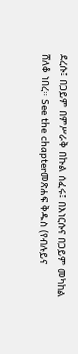ደረሱ፤ በጋይም በምሥራቅ በኩል ሰፈሩ፤ በእነርሱና በጋይም መካከል ሸለቆ ነበረ። See the chapterመጽሐፍ ቅዱስ (የብሉይና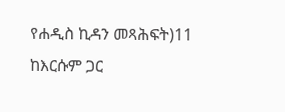የሐዲስ ኪዳን መጻሕፍት)11 ከእርሱም ጋር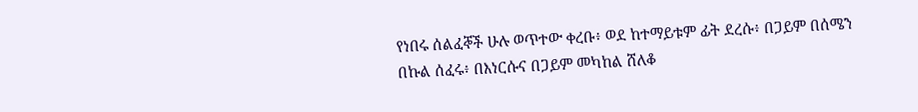የነበሩ ሰልፈኞች ሁሉ ወጥተው ቀረቡ፥ ወደ ከተማይቱም ፊት ደረሱ፥ በጋይም በሰሜን በኩል ሰፈሩ፥ በእነርሱና በጋይም መካከል ሸለቆ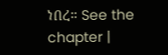ነበረ። See the chapter |